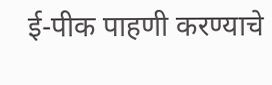ई-पीक पाहणी करण्याचे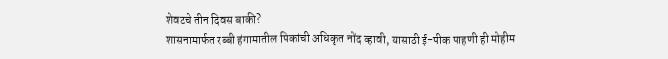शेवटचे तीन दिवस बाकी?
शासनामार्फत रब्बी हंगामातील पिकांची अधिकृत नोंद व्हावी, यासाठी ई-पीक पाहणी ही मोहीम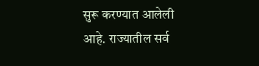सुरू करण्यात आलेली आहे. राज्यातील सर्व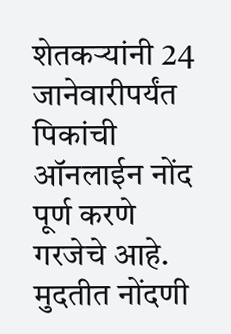शेतकऱ्यांनी 24 जानेवारीपर्यंत पिकांची ऑनलाईन नोंद पूर्ण करणे गरजेचे आहे. मुदतीत नोंदणी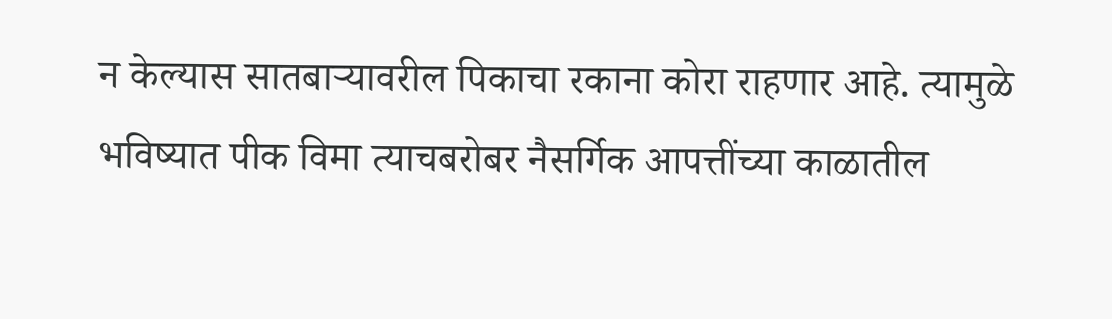न केल्यास सातबाऱ्यावरील पिकाचा रकाना कोरा राहणार आहे. त्यामुळे भविष्यात पीक विमा त्याचबरोबर नैसर्गिक आपत्तींच्या काळातील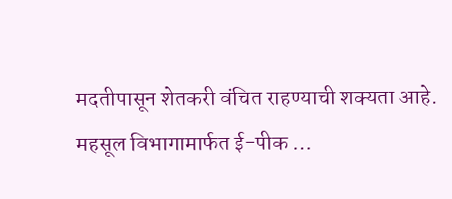मदतीपासून शेतकरी वंचित राहण्याची शक्यता आहे. महसूल विभागामार्फत ई-पीक …